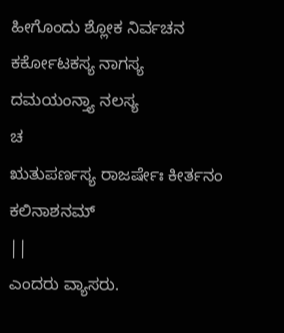ಹೀಗೊಂದು ಶ್ಲೋಕ ನಿರ್ವಚನ
ಕರ್ಕೋಟಕಸ್ಯ ನಾಗಸ್ಯ ದಮಯಂನ್ತ್ಯಾ ನಲಸ್ಯ
ಚ
ಋತುಪರ್ಣಸ್ಯ ರಾಜರ್ಷೇಃ ಕೀರ್ತನಂ ಕಲಿನಾಶನಮ್
||
ಎಂದರು ವ್ಯಾಸರು.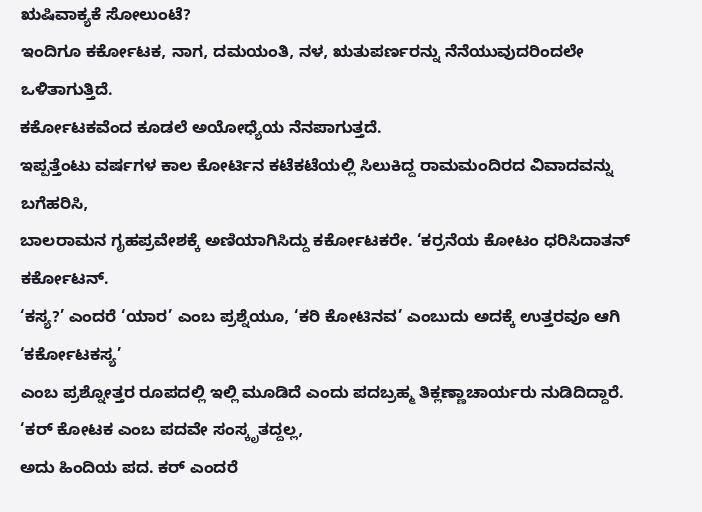ಋಷಿವಾಕ್ಯಕೆ ಸೋಲುಂಟೆ?
ಇಂದಿಗೂ ಕರ್ಕೋಟಕ, ನಾಗ, ದಮಯಂತಿ, ನಳ, ಋತುಪರ್ಣರನ್ನು ನೆನೆಯುವುದರಿಂದಲೇ ಒಳಿತಾಗುತ್ತಿದೆ.
ಕರ್ಕೋಟಕವೆಂದ ಕೂಡಲೆ ಅಯೋಧ್ಯೆಯ ನೆನಪಾಗುತ್ತದೆ.
ಇಪ್ಪತ್ತೆಂಟು ವರ್ಷಗಳ ಕಾಲ ಕೋರ್ಟಿನ ಕಟೆಕಟೆಯಲ್ಲಿ ಸಿಲುಕಿದ್ದ ರಾಮಮಂದಿರದ ವಿವಾದವನ್ನು ಬಗೆಹರಿಸಿ,
ಬಾಲರಾಮನ ಗೃಹಪ್ರವೇಶಕ್ಕೆ ಅಣಿಯಾಗಿಸಿದ್ದು ಕರ್ಕೋಟಕರೇ. ‘ಕರ್ರನೆಯ ಕೋಟಂ ಧರಿಸಿದಾತನ್ ಕರ್ಕೋಟನ್.
‘ಕಸ್ಯ?’ ಎಂದರೆ ‘ಯಾರ’ ಎಂಬ ಪ್ರಶ್ನೆಯೂ, ‘ಕರಿ ಕೋಟಿನವ’ ಎಂಬುದು ಅದಕ್ಕೆ ಉತ್ತರವೂ ಆಗಿ ‘ಕರ್ಕೋಟಕಸ್ಯ’
ಎಂಬ ಪ್ರಶ್ನೋತ್ತರ ರೂಪದಲ್ಲಿ ಇಲ್ಲಿ ಮೂಡಿದೆ ಎಂದು ಪದಬ್ರಹ್ಮ ತಿಕ್ಲಣ್ಣಾಚಾರ್ಯರು ನುಡಿದಿದ್ದಾರೆ.
‘ಕರ್ ಕೋಟಕ ಎಂಬ ಪದವೇ ಸಂಸ್ಕೃತದ್ದಲ್ಲ,
ಅದು ಹಿಂದಿಯ ಪದ. ಕರ್ ಎಂದರೆ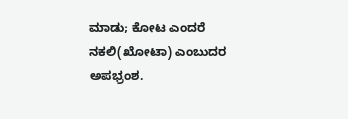ಮಾಡು; ಕೋಟ ಎಂದರೆ ನಕಲಿ(ಖೋಟಾ) ಎಂಬುದರ ಅಪಭ್ರಂಶ.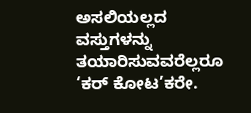ಅಸಲಿಯಲ್ಲದ ವಸ್ತುಗಳನ್ನು
ತಯಾರಿಸುವವರೆಲ್ಲರೂ ‘ಕರ್ ಕೋಟ’ಕರೇ.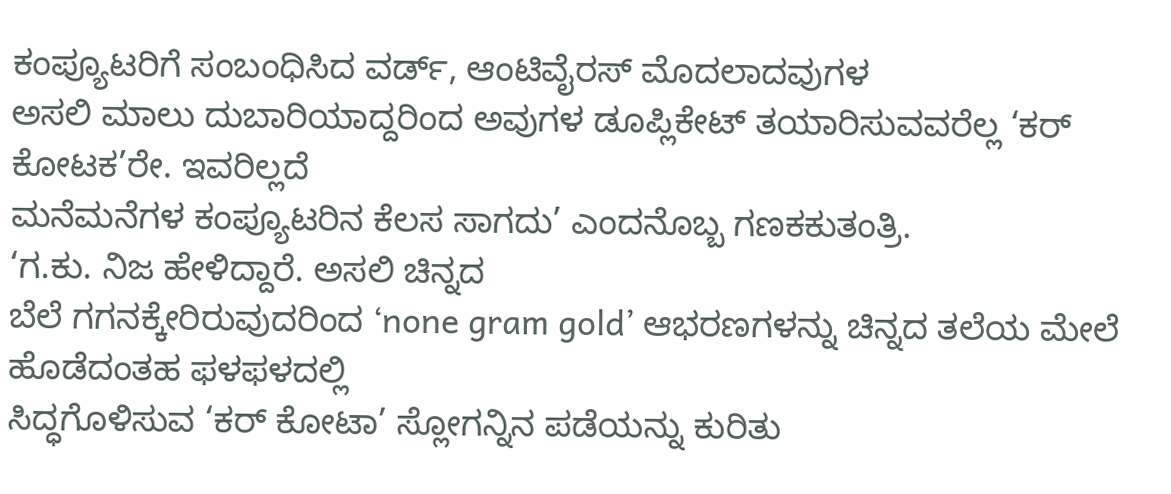ಕಂಪ್ಯೂಟರಿಗೆ ಸಂಬಂಧಿಸಿದ ವರ್ಡ್, ಆಂಟಿವೈರಸ್ ಮೊದಲಾದವುಗಳ
ಅಸಲಿ ಮಾಲು ದುಬಾರಿಯಾದ್ದರಿಂದ ಅವುಗಳ ಡೂಪ್ಲಿಕೇಟ್ ತಯಾರಿಸುವವರೆಲ್ಲ ‘ಕರ್ ಕೋಟಕ’ರೇ. ಇವರಿಲ್ಲದೆ
ಮನೆಮನೆಗಳ ಕಂಪ್ಯೂಟರಿನ ಕೆಲಸ ಸಾಗದು’ ಎಂದನೊಬ್ಬ ಗಣಕಕುತಂತ್ರಿ.
‘ಗ.ಕು. ನಿಜ ಹೇಳಿದ್ದಾರೆ. ಅಸಲಿ ಚಿನ್ನದ
ಬೆಲೆ ಗಗನಕ್ಕೇರಿರುವುದರಿಂದ ‘none gram gold’ ಆಭರಣಗಳನ್ನು ಚಿನ್ನದ ತಲೆಯ ಮೇಲೆ ಹೊಡೆದಂತಹ ಫಳಫಳದಲ್ಲಿ
ಸಿದ್ಧಗೊಳಿಸುವ ‘ಕರ್ ಕೋಟಾ’ ಸ್ಲೋಗನ್ನಿನ ಪಡೆಯನ್ನು ಕುರಿತು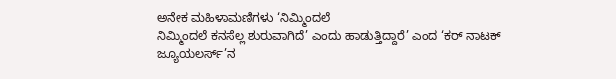ಅನೇಕ ಮಹಿಳಾಮಣಿಗಳು ‘ನಿಮ್ಮಿಂದಲೆ
ನಿಮ್ಮಿಂದಲೆ ಕನಸೆಲ್ಲ ಶುರುವಾಗಿದೆ’ ಎಂದು ಹಾಡುತ್ತಿದ್ದಾರೆ’ ಎಂದ ‘ಕರ್ ನಾಟಕ್ ಜ್ಯೂಯಲರ್ಸ್’ನ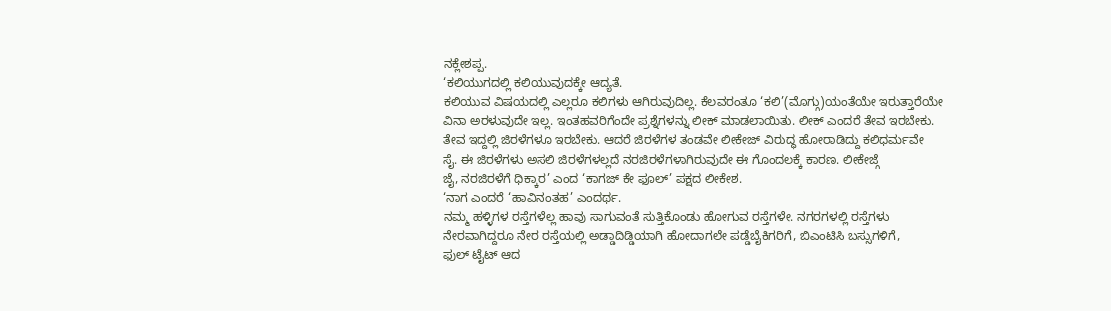ನಕ್ಲೇಶಪ್ಪ.
‘ಕಲಿಯುಗದಲ್ಲಿ ಕಲಿಯುವುದಕ್ಕೇ ಆದ್ಯತೆ.
ಕಲಿಯುವ ವಿಷಯದಲ್ಲಿ ಎಲ್ಲರೂ ಕಲಿಗಳು ಆಗಿರುವುದಿಲ್ಲ. ಕೆಲವರಂತೂ ‘ಕಲಿ’(ಮೊಗ್ಗು)ಯಂತೆಯೇ ಇರುತ್ತಾರೆಯೇ
ವಿನಾ ಅರಳುವುದೇ ಇಲ್ಲ. ಇಂತಹವರಿಗೆಂದೇ ಪ್ರಶ್ನೆಗಳನ್ನು ಲೀಕ್ ಮಾಡಲಾಯಿತು. ಲೀಕ್ ಎಂದರೆ ತೇವ ಇರಬೇಕು.
ತೇವ ಇದ್ದಲ್ಲಿ ಜಿರಳೆಗಳೂ ಇರಬೇಕು. ಆದರೆ ಜಿರಳೆಗಳ ತಂಡವೇ ಲೀಕೇಜ್ ವಿರುದ್ಧ ಹೋರಾಡಿದ್ದು ಕಲಿಧರ್ಮವೇ
ಸೈ. ಈ ಜಿರಳೆಗಳು ಅಸಲಿ ಜಿರಳೆಗಳಲ್ಲದೆ ನರಜಿರಳೆಗಳಾಗಿರುವುದೇ ಈ ಗೊಂದಲಕ್ಕೆ ಕಾರಣ. ಲೀಕೇಜ್ಗೆ
ಜೈ, ನರಜಿರಳೆಗೆ ಧಿಕ್ಕಾರ’ ಎಂದ ‘ಕಾಗಜ್ ಕೇ ಫೂಲ್’ ಪಕ್ಷದ ಲೀಕೇಶ.
‘ನಾಗ ಎಂದರೆ ‘ಹಾವಿನಂತಹ’ ಎಂದರ್ಥ.
ನಮ್ಮ ಹಳ್ಳಿಗಳ ರಸ್ತೆಗಳೆಲ್ಲ ಹಾವು ಸಾಗುವಂತೆ ಸುತ್ತಿಕೊಂಡು ಹೋಗುವ ರಸ್ತೆಗಳೇ. ನಗರಗಳಲ್ಲಿ ರಸ್ತೆಗಳು
ನೇರವಾಗಿದ್ದರೂ ನೇರ ರಸ್ತೆಯಲ್ಲಿ ಅಡ್ಡಾದಿಡ್ಡಿಯಾಗಿ ಹೋದಾಗಲೇ ಪಡ್ಡೆಬೈಕಿಗರಿಗೆ, ಬಿಎಂಟಿಸಿ ಬಸ್ಸುಗಳಿಗೆ,
ಫುಲ್ ಟೈಟ್ ಆದ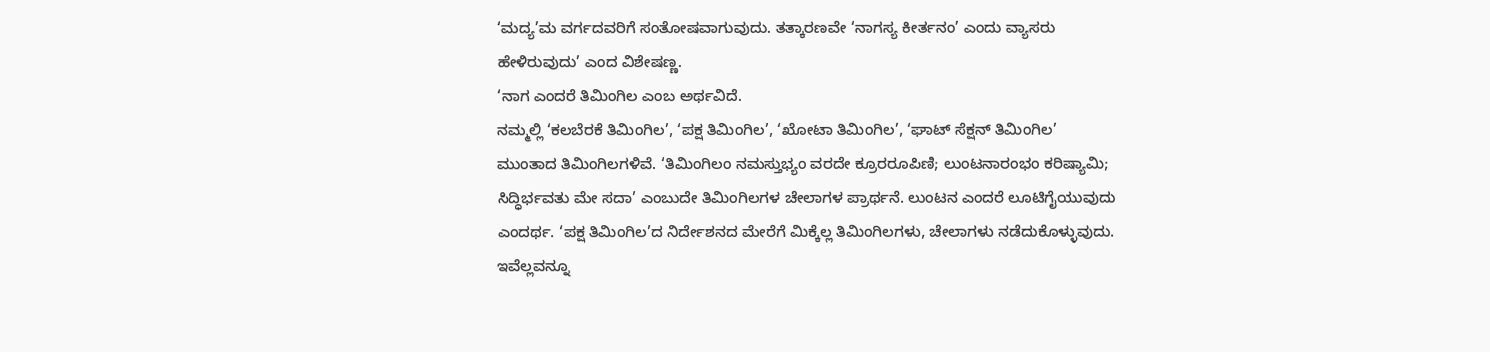‘ಮದ್ಯ’ಮ ವರ್ಗದವರಿಗೆ ಸಂತೋಷವಾಗುವುದು. ತತ್ಕಾರಣವೇ ‘ನಾಗಸ್ಯ ಕೀರ್ತನಂ’ ಎಂದು ವ್ಯಾಸರು
ಹೇಳಿರುವುದು’ ಎಂದ ವಿಶೇಷಣ್ಣ.
‘ನಾಗ ಎಂದರೆ ತಿಮಿಂಗಿಲ ಎಂಬ ಅರ್ಥವಿದೆ.
ನಮ್ಮಲ್ಲಿ ‘ಕಲಬೆರಕೆ ತಿಮಿಂಗಿಲ’, ‘ಪಕ್ಷ ತಿಮಿಂಗಿಲ’, ‘ಖೋಟಾ ತಿಮಿಂಗಿಲ’, ‘ಘಾಟ್ ಸೆಕ್ಷನ್ ತಿಮಿಂಗಿಲ’
ಮುಂತಾದ ತಿಮಿಂಗಿಲಗಳಿವೆ. ‘ತಿಮಿಂಗಿಲಂ ನಮಸ್ತುಭ್ಯಂ ವರದೇ ಕ್ರೂರರೂಪಿಣಿ; ಲುಂಟನಾರಂಭಂ ಕರಿಷ್ಯಾಮಿ;
ಸಿದ್ಧಿರ್ಭವತು ಮೇ ಸದಾ’ ಎಂಬುದೇ ತಿಮಿಂಗಿಲಗಳ ಚೇಲಾಗಳ ಪ್ರಾರ್ಥನೆ. ಲುಂಟನ ಎಂದರೆ ಲೂಟಿಗೈಯುವುದು
ಎಂದರ್ಥ. ‘ಪಕ್ಷ ತಿಮಿಂಗಿಲ’ದ ನಿರ್ದೇಶನದ ಮೇರೆಗೆ ಮಿಕ್ಕೆಲ್ಲ ತಿಮಿಂಗಿಲಗಳು, ಚೇಲಾಗಳು ನಡೆದುಕೊಳ್ಳುವುದು.
ಇವೆಲ್ಲವನ್ನೂ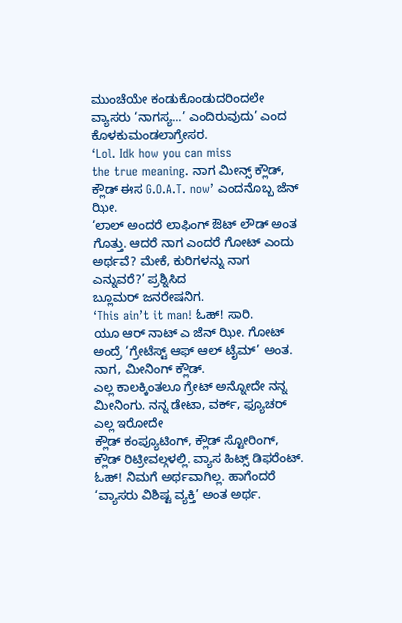ಮುಂಚೆಯೇ ಕಂಡುಕೊಂಡುದರಿಂದಲೇ ವ್ಯಾಸರು ‘ನಾಗಸ್ಯ...’ ಎಂದಿರುವುದು’ ಎಂದ ಕೊಳಕುಮಂಡಲಾಗ್ರೇಸರ.
‘Lol. Idk how you can miss
the true meaning. ನಾಗ ಮೀನ್ಸ್ ಕ್ಲೌಡ್, ಕ್ಲೌಡ್ ಈಸ G.O.A.T. now’ ಎಂದನೊಬ್ಬ ಜೆನ್ ಝೀ.
‘ಲಾಲ್ ಅಂದರೆ ಲಾಫಿಂಗ್ ಔಟ್ ಲೌಡ್ ಅಂತ
ಗೊತ್ತು. ಆದರೆ ನಾಗ ಎಂದರೆ ಗೋಟ್ ಎಂದು ಅರ್ಥವೆ? ಮೇಕೆ, ಕುರಿಗಳನ್ನು ನಾಗ ಎನ್ನುವರೆ?’ ಪ್ರಶ್ನಿಸಿದ
ಬ್ಲೂಮರ್ ಜನರೇಷನಿಗ.
‘This ain’t it man! ಓಹ್! ಸಾರಿ.
ಯೂ ಆರ್ ನಾಟ್ ಎ ಜೆನ್ ಝೀ. ಗೋಟ್ ಅಂದ್ರೆ ‘ಗ್ರೇಟೆಸ್ಟ್ ಆಫ್ ಆಲ್ ಟೈಮ್’ ಅಂತ. ನಾಗ, ಮೀನಿಂಗ್ ಕ್ಲೌಡ್.
ಎಲ್ಲ ಕಾಲಕ್ಕಿಂತಲೂ ಗ್ರೇಟ್ ಅನ್ನೋದೇ ನನ್ನ ಮೀನಿಂಗು. ನನ್ನ ಡೇಟಾ, ವರ್ಕ್, ಫ್ಯೂಚರ್ ಎಲ್ಲ ಇರೋದೇ
ಕ್ಲೌಡ್ ಕಂಪ್ಯೂಟಿಂಗ್, ಕ್ಲೌಡ್ ಸ್ಟೋರಿಂಗ್, ಕ್ಲೌಡ್ ರಿಟ್ರೀವಲ್ಗಳಲ್ಲಿ. ವ್ಯಾಸ ಹಿಟ್ಸ್ ಡಿಫರೆಂಟ್.
ಓಹ್! ನಿಮಗೆ ಅರ್ಥವಾಗಿಲ್ಲ. ಹಾಗೆಂದರೆ ‘ವ್ಯಾಸರು ವಿಶಿಷ್ಟ ವ್ಯಕ್ತಿ’ ಅಂತ ಅರ್ಥ.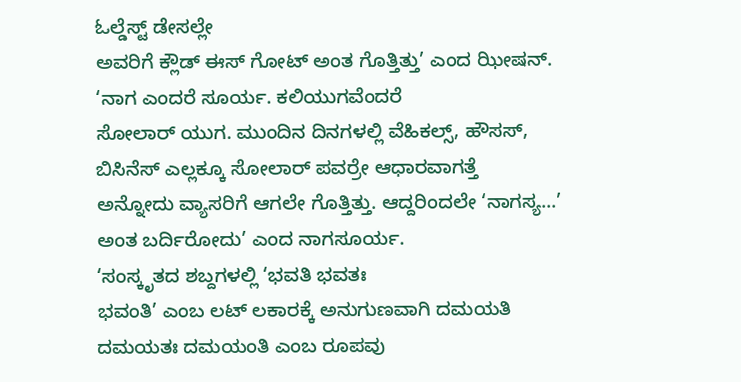ಓಲ್ಡೆಸ್ಟ್ ಡೇಸಲ್ಲೇ
ಅವರಿಗೆ ಕ್ಲೌಡ್ ಈಸ್ ಗೋಟ್ ಅಂತ ಗೊತ್ತಿತ್ತು’ ಎಂದ ಝೀಷನ್.
‘ನಾಗ ಎಂದರೆ ಸೂರ್ಯ. ಕಲಿಯುಗವೆಂದರೆ
ಸೋಲಾರ್ ಯುಗ. ಮುಂದಿನ ದಿನಗಳಲ್ಲಿ ವೆಹಿಕಲ್ಸ್, ಹೌಸಸ್, ಬಿಸಿನೆಸ್ ಎಲ್ಲಕ್ಕೂ ಸೋಲಾರ್ ಪವರ್ರೇ ಆಧಾರವಾಗತ್ತೆ
ಅನ್ನೋದು ವ್ಯಾಸರಿಗೆ ಆಗಲೇ ಗೊತ್ತಿತ್ತು. ಆದ್ದರಿಂದಲೇ ‘ನಾಗಸ್ಯ...’ ಅಂತ ಬರ್ದಿರೋದು’ ಎಂದ ನಾಗಸೂರ್ಯ.
‘ಸಂಸ್ಕೃತದ ಶಬ್ದಗಳಲ್ಲಿ ‘ಭವತಿ ಭವತಃ
ಭವಂತಿ’ ಎಂಬ ಲಟ್ ಲಕಾರಕ್ಕೆ ಅನುಗುಣವಾಗಿ ದಮಯತಿ ದಮಯತಃ ದಮಯಂತಿ ಎಂಬ ರೂಪವು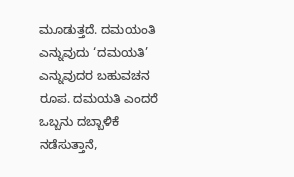ಮೂಡುತ್ತದೆ. ದಮಯಂತಿ
ಎನ್ನುವುದು ‘ದಮಯತಿ’ ಎನ್ನುವುದರ ಬಹುವಚನ ರೂಪ. ದಮಯತಿ ಎಂದರೆ ಒಬ್ಬನು ದಬ್ಬಾಳಿಕೆ ನಡೆಸುತ್ತಾನೆ,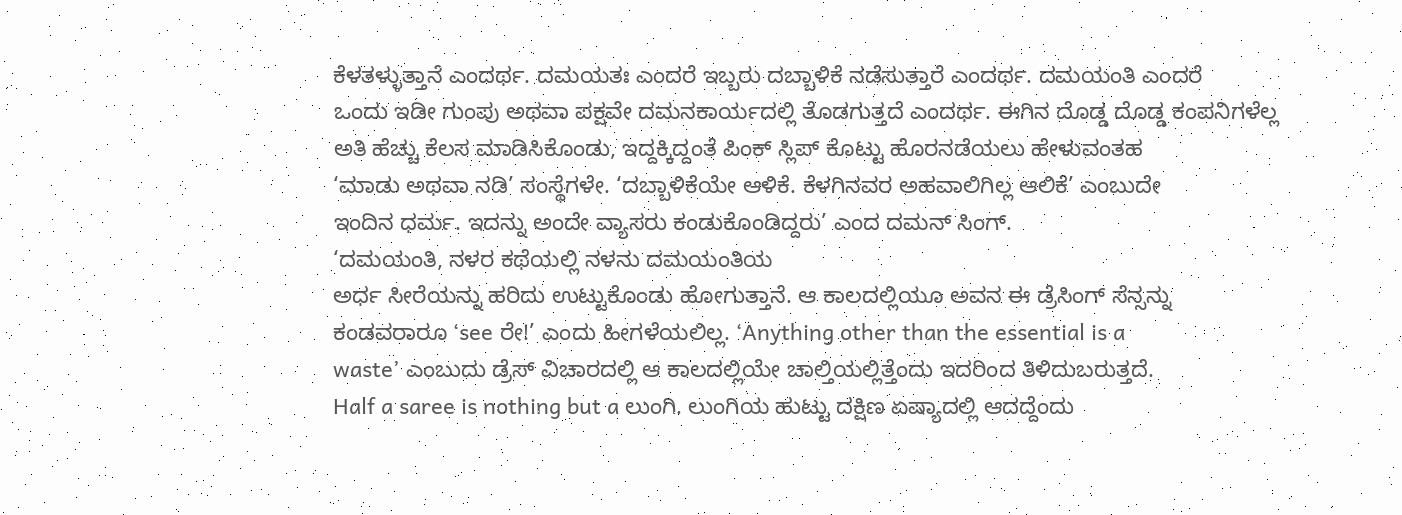ಕೆಳತಳ್ಳುತ್ತಾನೆ ಎಂದರ್ಥ. ದಮಯತಃ ಎಂದರೆ ಇಬ್ಬರು ದಬ್ಬಾಳಿಕೆ ನಡೆಸುತ್ತಾರೆ ಎಂದರ್ಥ. ದಮಯಂತಿ ಎಂದರೆ
ಒಂದು ಇಡೀ ಗುಂಪು ಅಥವಾ ಪಕ್ಷವೇ ದಮನಕಾರ್ಯದಲ್ಲಿ ತೊಡಗುತ್ತದೆ ಎಂದರ್ಥ. ಈಗಿನ ದೊಡ್ಡ ದೊಡ್ಡ ಕಂಪನಿಗಳೆಲ್ಲ
ಅತಿ ಹೆಚ್ಚು ಕೆಲಸ ಮಾಡಿಸಿಕೊಂಡು, ಇದ್ದಕ್ಕಿದ್ದಂತೆ ಪಿಂಕ್ ಸ್ಲಿಪ್ ಕೊಟ್ಟು ಹೊರನಡೆಯಲು ಹೇಳುವಂತಹ
‘ಮಾಡು ಅಥವಾ ನಡಿ’ ಸಂಸ್ಥೆಗಳೇ. ‘ದಬ್ಬಾಳಿಕೆಯೇ ಆಳಿಕೆ. ಕೆಳಗಿನವರ ಅಹವಾಲಿಗಿಲ್ಲ ಆಲಿಕೆ’ ಎಂಬುದೇ
ಇಂದಿನ ಧರ್ಮ. ಇದನ್ನು ಅಂದೇ ವ್ಯಾಸರು ಕಂಡುಕೊಂಡಿದ್ದರು’ ಎಂದ ದಮನ್ ಸಿಂಗ್.
‘ದಮಯಂತಿ, ನಳರ ಕಥೆಯಲ್ಲಿ ನಳನು ದಮಯಂತಿಯ
ಅರ್ಧ ಸೀರೆಯನ್ನು ಹರಿದು ಉಟ್ಟುಕೊಂಡು ಹೋಗುತ್ತಾನೆ. ಆ ಕಾಲದಲ್ಲಿಯೂ ಅವನ ಈ ಡ್ರೆಸಿಂಗ್ ಸೆನ್ಸನ್ನು
ಕಂಡವರಾರೂ ‘see ರೇ!’ ಎಂದು ಹೀಗಳೆಯಲಿಲ್ಲ. ‘Anything other than the essential is a
waste’ ಎಂಬುದು ಡ್ರೆಸ್ ವಿಚಾರದಲ್ಲಿ ಆ ಕಾಲದಲ್ಲಿಯೇ ಚಾಲ್ತಿಯಲ್ಲಿತ್ತೆಂದು ಇದರಿಂದ ತಿಳಿದುಬರುತ್ತದೆ.
Half a saree is nothing but a ಲುಂಗಿ. ಲುಂಗಿಯ ಹುಟ್ಟು ದಕ್ಷಿಣ ಏಷ್ಯಾದಲ್ಲಿ ಆದದ್ದೆಂದು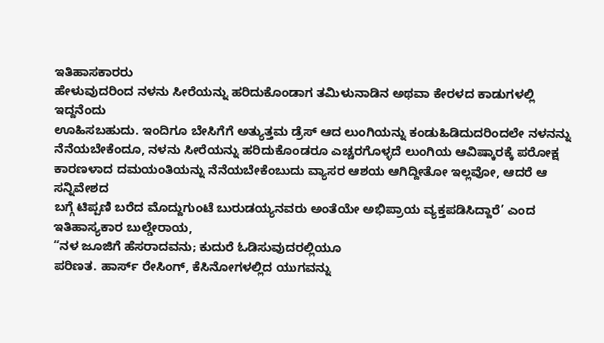ಇತಿಹಾಸಕಾರರು
ಹೇಳುವುದರಿಂದ ನಳನು ಸೀರೆಯನ್ನು ಹರಿದುಕೊಂಡಾಗ ತಮಿಳುನಾಡಿನ ಅಥವಾ ಕೇರಳದ ಕಾಡುಗಳಲ್ಲಿ ಇದ್ದನೆಂದು
ಊಹಿಸಬಹುದು. ಇಂದಿಗೂ ಬೇಸಿಗೆಗೆ ಅತ್ಯುತ್ತಮ ಡ್ರೆಸ್ ಆದ ಲುಂಗಿಯನ್ನು ಕಂಡುಹಿಡಿದುದರಿಂದಲೇ ನಳನನ್ನು
ನೆನೆಯಬೇಕೆಂದೂ, ನಳನು ಸೀರೆಯನ್ನು ಹರಿದುಕೊಂಡರೂ ಎಚ್ಚರಗೊಳ್ಳದೆ ಲುಂಗಿಯ ಆವಿಷ್ಕಾರಕ್ಕೆ ಪರೋಕ್ಷ
ಕಾರಣಳಾದ ದಮಯಂತಿಯನ್ನು ನೆನೆಯಬೇಕೆಂಬುದು ವ್ಯಾಸರ ಆಶಯ ಆಗಿದ್ದೀತೋ ಇಲ್ಲವೋ, ಆದರೆ ಆ ಸನ್ನಿವೇಶದ
ಬಗ್ಗೆ ಟಿಪ್ಪಣಿ ಬರೆದ ಮೊದ್ದುಗುಂಟೆ ಬುರುಡಯ್ಯನವರು ಅಂತೆಯೇ ಅಭಿಪ್ರಾಯ ವ್ಯಕ್ತಪಡಿಸಿದ್ದಾರೆ’ ಎಂದ
ಇತಿಹಾಸ್ಯಕಾರ ಬುಲ್ಡೇರಾಯ,
“ನಳ ಜೂಜಿಗೆ ಹೆಸರಾದವನು; ಕುದುರೆ ಓಡಿಸುವುದರಲ್ಲಿಯೂ
ಪರಿಣತ. ಹಾರ್ಸ್ ರೇಸಿಂಗ್, ಕೆಸಿನೋಗಳಲ್ಲಿದ ಯುಗವನ್ನು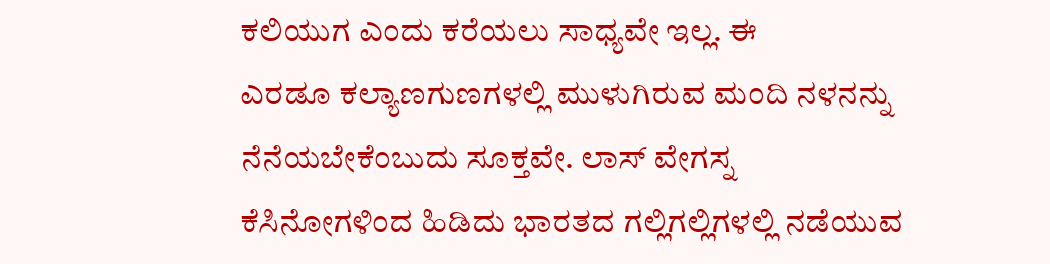ಕಲಿಯುಗ ಎಂದು ಕರೆಯಲು ಸಾಧ್ಯವೇ ಇಲ್ಲ. ಈ
ಎರಡೂ ಕಲ್ಯಾಣಗುಣಗಳಲ್ಲಿ ಮುಳುಗಿರುವ ಮಂದಿ ನಳನನ್ನು ನೆನೆಯಬೇಕೆಂಬುದು ಸೂಕ್ತವೇ. ಲಾಸ್ ವೇಗಸ್ನ
ಕೆಸಿನೋಗಳಿಂದ ಹಿಡಿದು ಭಾರತದ ಗಲ್ಲಿಗಲ್ಲಿಗಳಲ್ಲಿ ನಡೆಯುವ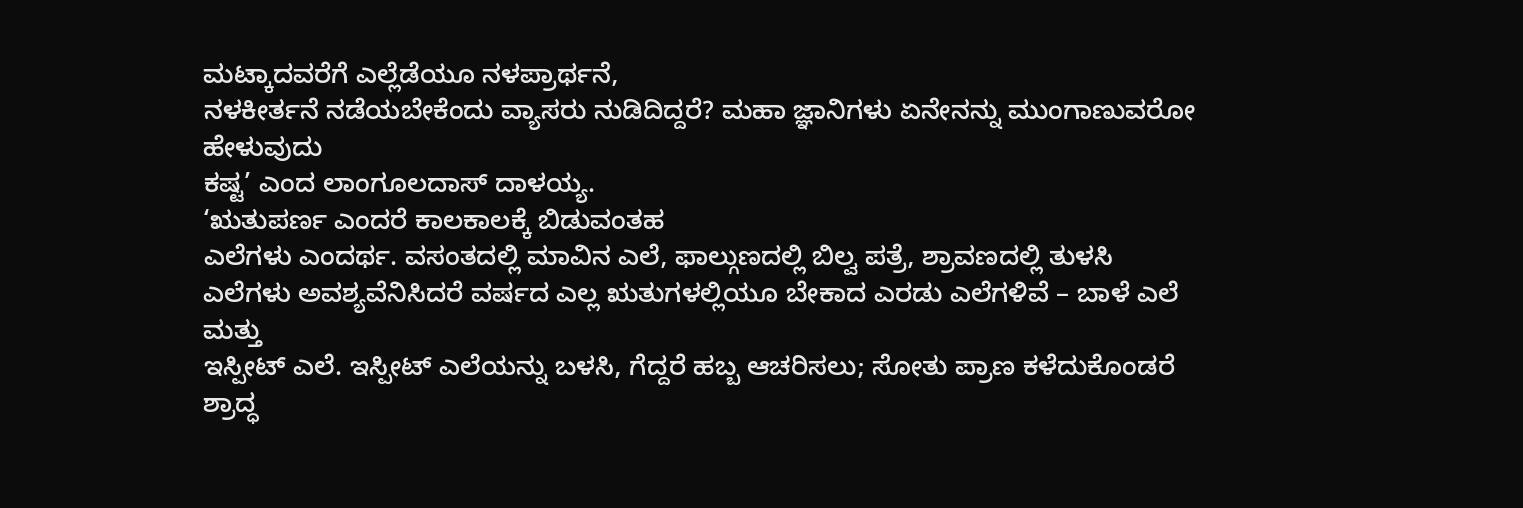ಮಟ್ಕಾದವರೆಗೆ ಎಲ್ಲೆಡೆಯೂ ನಳಪ್ರಾರ್ಥನೆ,
ನಳಕೀರ್ತನೆ ನಡೆಯಬೇಕೆಂದು ವ್ಯಾಸರು ನುಡಿದಿದ್ದರೆ? ಮಹಾ ಜ್ಞಾನಿಗಳು ಏನೇನನ್ನು ಮುಂಗಾಣುವರೋ ಹೇಳುವುದು
ಕಷ್ಟ’ ಎಂದ ಲಾಂಗೂಲದಾಸ್ ದಾಳಯ್ಯ.
‘ಋತುಪರ್ಣ ಎಂದರೆ ಕಾಲಕಾಲಕ್ಕೆ ಬಿಡುವಂತಹ
ಎಲೆಗಳು ಎಂದರ್ಥ. ವಸಂತದಲ್ಲಿ ಮಾವಿನ ಎಲೆ, ಫಾಲ್ಗುಣದಲ್ಲಿ ಬಿಲ್ವ ಪತ್ರೆ, ಶ್ರಾವಣದಲ್ಲಿ ತುಳಸಿ
ಎಲೆಗಳು ಅವಶ್ಯವೆನಿಸಿದರೆ ವರ್ಷದ ಎಲ್ಲ ಋತುಗಳಲ್ಲಿಯೂ ಬೇಕಾದ ಎರಡು ಎಲೆಗಳಿವೆ – ಬಾಳೆ ಎಲೆ ಮತ್ತು
ಇಸ್ಪೀಟ್ ಎಲೆ. ಇಸ್ಪೀಟ್ ಎಲೆಯನ್ನು ಬಳಸಿ, ಗೆದ್ದರೆ ಹಬ್ಬ ಆಚರಿಸಲು; ಸೋತು ಪ್ರಾಣ ಕಳೆದುಕೊಂಡರೆ
ಶ್ರಾದ್ಧ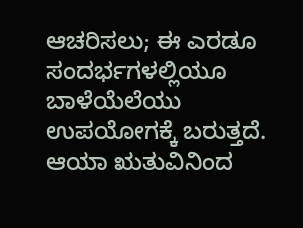ಆಚರಿಸಲು; ಈ ಎರಡೂ ಸಂದರ್ಭಗಳಲ್ಲಿಯೂ ಬಾಳೆಯೆಲೆಯು ಉಪಯೋಗಕ್ಕೆ ಬರುತ್ತದೆ. ಆಯಾ ಋತುವಿನಿಂದ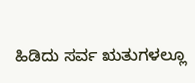ಹಿಡಿದು ಸರ್ವ ಋತುಗಳಲ್ಲೂ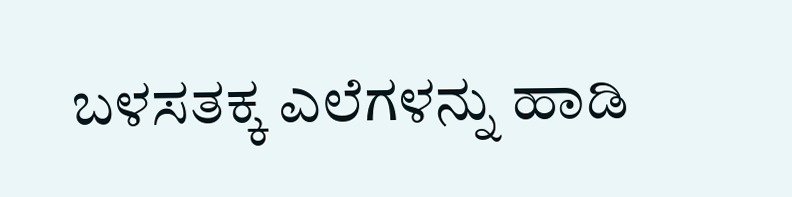ಬಳಸತಕ್ಕ ಎಲೆಗಳನ್ನು ಹಾಡಿ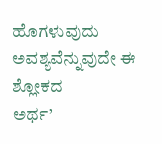ಹೊಗಳುವುದು ಅವಶ್ಯವೆನ್ನುವುದೇ ಈ ಶ್ಲೋಕದ
ಅರ್ಥ’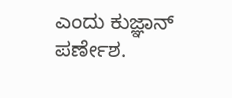ಎಂದು ಕುಜ್ಞಾನ್ ಪರ್ಣೇಶ.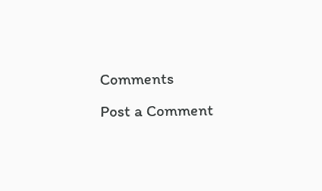Comments
Post a Comment